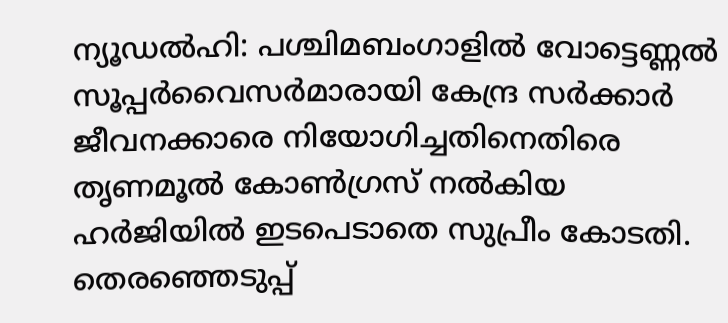ന്യൂഡൽഹി: പശ്ചിമബംഗാളിൽ വോട്ടെണ്ണൽ സൂപ്പർവൈസർമാരായി കേന്ദ്ര സർക്കാർ ജീവനക്കാരെ നിയോഗിച്ചതിനെതിരെ തൃണമൂൽ കോൺഗ്രസ് നൽകിയ ഹർജിയിൽ ഇടപെടാതെ സുപ്രീം കോടതി. തെരഞ്ഞെടുപ്പ്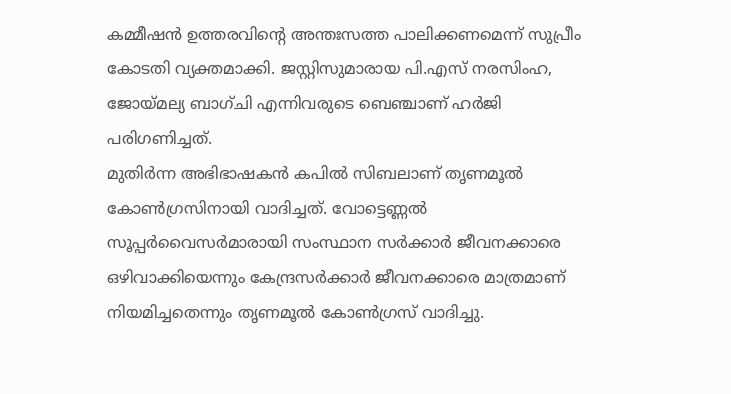കമ്മീഷൻ ഉത്തരവിൻ്റെ അന്തഃസത്ത പാലിക്കണമെന്ന് സുപ്രീം കോടതി വ്യക്തമാക്കി. ജസ്റ്റിസുമാരായ പി.എസ് നരസിംഹ, ജോയ്മല്യ ബാഗ്ചി എന്നിവരുടെ ബെഞ്ചാണ് ഹർജി പരിഗണിച്ചത്.
മുതിർന്ന അഭിഭാഷകൻ കപിൽ സിബലാണ് തൃണമൂൽ കോൺഗ്രസിനായി വാദിച്ചത്. വോട്ടെണ്ണൽ സൂപ്പർവൈസർമാരായി സംസ്ഥാന സർക്കാർ ജീവനക്കാരെ ഒഴിവാക്കിയെന്നും കേന്ദ്രസർക്കാർ ജീവനക്കാരെ മാത്രമാണ് നിയമിച്ചതെന്നും തൃണമൂൽ കോൺഗ്രസ് വാദിച്ചു.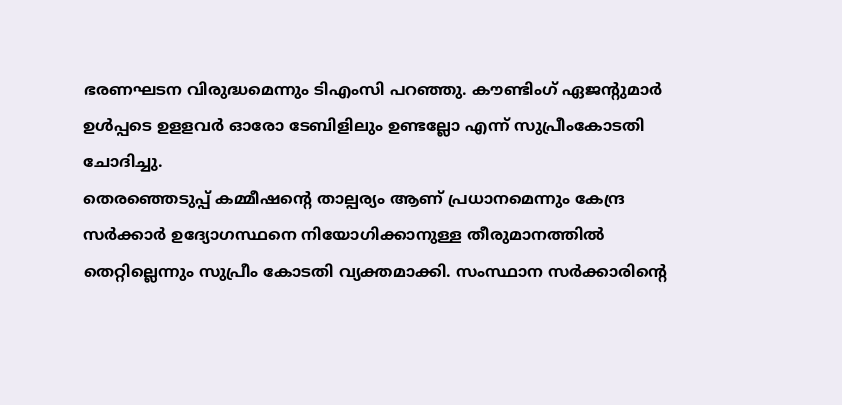ഭരണഘടന വിരുദ്ധമെന്നും ടിഎംസി പറഞ്ഞു. കൗണ്ടിംഗ് ഏജൻ്റുമാർ ഉൾപ്പടെ ഉളളവർ ഓരോ ടേബിളിലും ഉണ്ടല്ലോ എന്ന് സുപ്രീംകോടതി ചോദിച്ചു.
തെരഞ്ഞെടുപ്പ് കമ്മീഷൻ്റെ താല്പര്യം ആണ് പ്രധാനമെന്നും കേന്ദ്ര സർക്കാർ ഉദ്യോഗസ്ഥനെ നിയോഗിക്കാനുള്ള തീരുമാനത്തിൽ തെറ്റില്ലെന്നും സുപ്രീം കോടതി വ്യക്തമാക്കി. സംസ്ഥാന സർക്കാരിൻ്റെ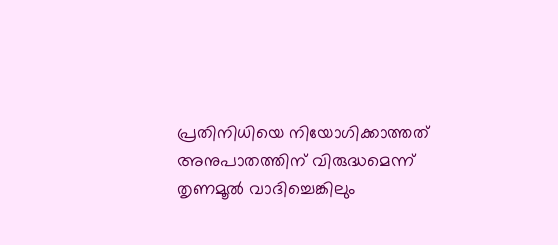പ്രതിനിധിയെ നിയോഗിക്കാത്തത് അനുപാതത്തിന് വിരുദ്ധമെന്ന് തൃണമൂൽ വാദിച്ചെങ്കിലും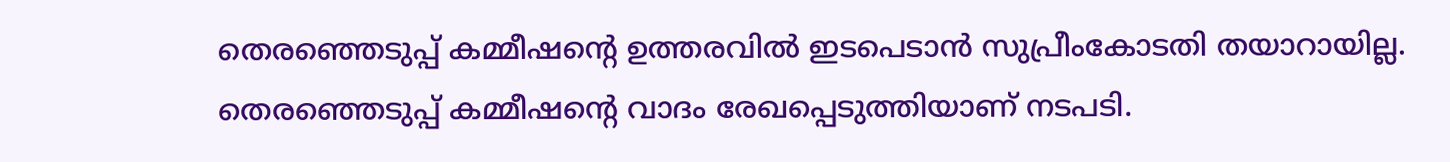തെരഞ്ഞെടുപ്പ് കമ്മീഷന്റെ ഉത്തരവിൽ ഇടപെടാൻ സുപ്രീംകോടതി തയാറായില്ല. തെരഞ്ഞെടുപ്പ് കമ്മീഷൻ്റെ വാദം രേഖപ്പെടുത്തിയാണ് നടപടി.